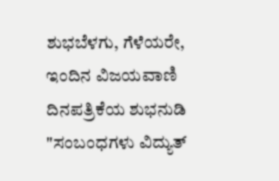ಶುಭಬೆಳಗು, ಗೆಳೆಯರೇ, ಇಂದಿನ ವಿಜಯವಾಣಿ ದಿನಪತ್ರಿಕೆಯ ಶುಭನುಡಿ "ಸಂಬಂಧಗಳು ವಿದ್ಯುತ್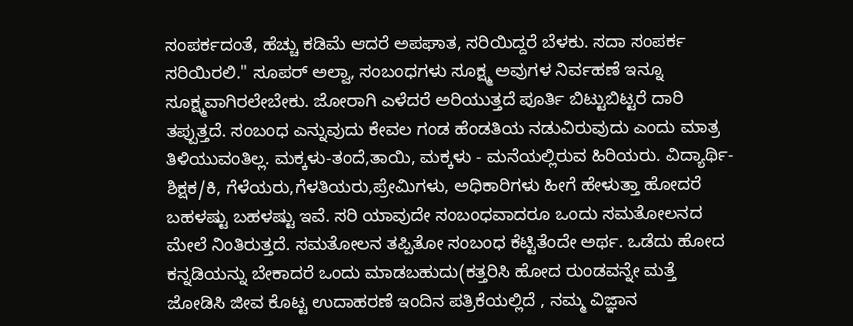ಸಂಪರ್ಕದಂತೆ, ಹೆಚ್ಚು ಕಡಿಮೆ ಆದರೆ ಅಪಘಾತ, ಸರಿಯಿದ್ದರೆ ಬೆಳಕು. ಸದಾ ಸಂಪರ್ಕ ಸರಿಯಿರಲಿ." ಸೂಪರ್ ಅಲ್ವಾ, ಸಂಬಂಧಗಳು ಸೂಕ್ಷ್ಮ ಅವುಗಳ ನಿರ್ವಹಣೆ ಇನ್ನೂ ಸೂಕ್ಷ್ಮವಾಗಿರಲೇಬೇಕು. ಜೋರಾಗಿ ಎಳೆದರೆ ಅರಿಯುತ್ತದೆ ಪೂರ್ತಿ ಬಿಟ್ಟುಬಿಟ್ಟರೆ ದಾರಿ ತಪ್ಪುತ್ತದೆ. ಸಂಬಂಧ ಎನ್ನುವುದು ಕೇವಲ ಗಂಡ ಹೆಂಡತಿಯ ನಡುವಿರುವುದು ಎಂದು ಮಾತ್ರ ತಿಳಿಯುವಂತಿಲ್ಲ. ಮಕ್ಕಳು-ತಂದೆ,ತಾಯಿ, ಮಕ್ಕಳು - ಮನೆಯಲ್ಲಿರುವ ಹಿರಿಯರು. ವಿದ್ಯಾರ್ಥಿ-ಶಿಕ್ಷಕ/ಕಿ, ಗೆಳೆಯರು,ಗೆಳತಿಯರು,ಪ್ರೇಮಿಗಳು, ಅಧಿಕಾರಿಗಳು ಹೀಗೆ ಹೇಳುತ್ತಾ ಹೋದರೆ ಬಹಳಷ್ಟು ಬಹಳಷ್ಟು ಇವೆ. ಸರಿ ಯಾವುದೇ ಸಂಬಂಧವಾದರೂ ಒಂದು ಸಮತೋಲನದ ಮೇಲೆ ನಿಂತಿರುತ್ತದೆ. ಸಮತೋಲನ ತಪ್ಪಿತೋ ಸಂಬಂಧ ಕೆಟ್ಟಿತೆಂದೇ ಅರ್ಥ. ಒಡೆದು ಹೋದ ಕನ್ನಡಿಯನ್ನು ಬೇಕಾದರೆ ಒಂದು ಮಾಡಬಹುದು(ಕತ್ತರಿಸಿ ಹೋದ ರುಂಡವನ್ನೇ ಮತ್ತೆ ಜೋಡಿಸಿ ಜೀವ ಕೊಟ್ಟ ಉದಾಹರಣೆ ಇಂದಿನ ಪತ್ರಿಕೆಯಲ್ಲಿದೆ , ನಮ್ಮ ವಿಜ್ಞಾನ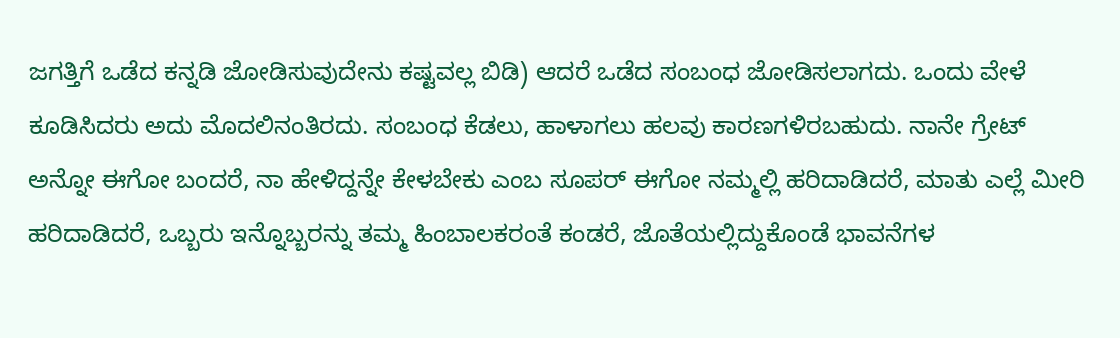ಜಗತ್ತಿಗೆ ಒಡೆದ ಕನ್ನಡಿ ಜೋಡಿಸುವುದೇನು ಕಷ್ಟವಲ್ಲ ಬಿಡಿ) ಆದರೆ ಒಡೆದ ಸಂಬಂಧ ಜೋಡಿಸಲಾಗದು. ಒಂದು ವೇಳೆ ಕೂಡಿಸಿದರು ಅದು ಮೊದಲಿನಂತಿರದು. ಸಂಬಂಧ ಕೆಡಲು, ಹಾಳಾಗಲು ಹಲವು ಕಾರಣಗಳಿರಬಹುದು. ನಾನೇ ಗ್ರೇಟ್ ಅನ್ನೋ ಈಗೋ ಬಂದರೆ, ನಾ ಹೇಳಿದ್ದನ್ನೇ ಕೇಳಬೇಕು ಎಂಬ ಸೂಪರ್ ಈಗೋ ನಮ್ಮಲ್ಲಿ ಹರಿದಾಡಿದರೆ, ಮಾತು ಎಲ್ಲೆ ಮೀರಿ ಹರಿದಾಡಿದರೆ, ಒಬ್ಬರು ಇನ್ನೊಬ್ಬರನ್ನು ತಮ್ಮ ಹಿಂಬಾಲಕರಂತೆ ಕಂಡರೆ, ಜೊತೆಯಲ್ಲಿದ್ದುಕೊಂಡೆ ಭಾವನೆಗಳ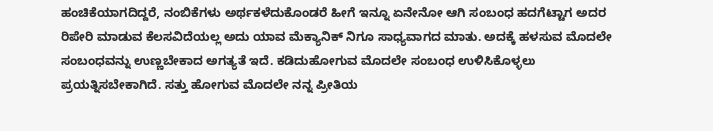ಹಂಚಿಕೆಯಾಗದಿದ್ದರೆ, ನಂಬಿಕೆಗಳು ಅರ್ಥಕಳೆದುಕೊಂಡರೆ ಹೀಗೆ ಇನ್ನೂ ಏನೇನೋ ಆಗಿ ಸಂಬಂಧ ಹದಗೆಟ್ಟಾಗ ಅದರ ರಿಪೇರಿ ಮಾಡುವ ಕೆಲಸವಿದೆಯಲ್ಲ ಅದು ಯಾವ ಮೆಕ್ಯಾನಿಕ್ ನಿಗೂ ಸಾಧ್ಯವಾಗದ ಮಾತು. ಅದಕ್ಕೆ ಹಳಸುವ ಮೊದಲೇ ಸಂಬಂಧವನ್ನು ಉಣ್ಣಬೇಕಾದ ಅಗತ್ಯತೆ ಇದೆ. ಕಡಿದುಹೋಗುವ ಮೊದಲೇ ಸಂಬಂಧ ಉಳಿಸಿಕೊಳ್ಳಲು ಪ್ರಯತ್ನಿಸಬೇಕಾಗಿದೆ. ಸತ್ತು ಹೋಗುವ ಮೊದಲೇ ನನ್ನ ಪ್ರೀತಿಯ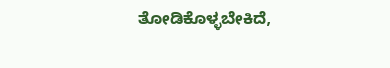ತೋಡಿಕೊಳ್ಳಬೇಕಿದೆ,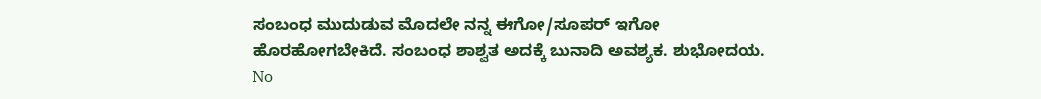ಸಂಬಂಧ ಮುದುಡುವ ಮೊದಲೇ ನನ್ನ ಈಗೋ/ಸೂಪರ್ ಇಗೋ ಹೊರಹೋಗಬೇಕಿದೆ. ಸಂಬಂಧ ಶಾಶ್ವತ ಅದಕ್ಕೆ ಬುನಾದಿ ಅವಶ್ಯಕ. ಶುಭೋದಯ.
No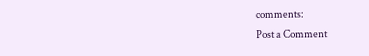comments:
Post a Comment